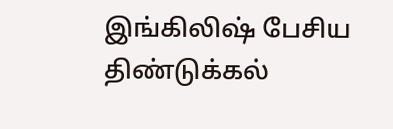இங்கிலிஷ் பேசிய திண்டுக்கல்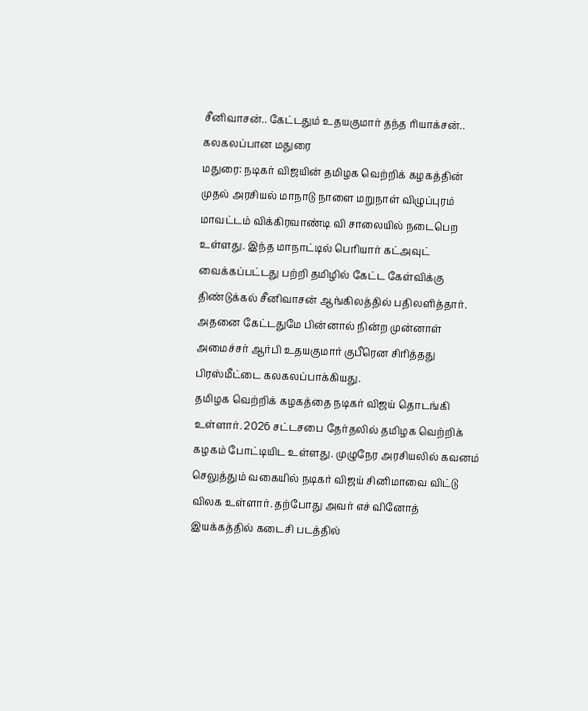சீனிவாசன்.. கேட்டதும் உதயகுமார் தந்த ரியாக்சன்.. கலகலப்பான மதுரை
மதுரை: நடிகர் விஜயின் தமிழக வெற்றிக் கழகத்தின் முதல் அரசியல் மாநாடு நாளை மறுநாள் விழுப்புரம் மாவட்டம் விக்கிரவாண்டி வி சாலையில் நடைபெற உள்ளது. இந்த மாநாட்டில் பெரியார் கட்அவுட் வைக்கப்பட்டது பற்றி தமிழில் கேட்ட கேள்விக்கு திண்டுக்கல் சீனிவாசன் ஆங்கிலத்தில் பதிலளித்தார். அதனை கேட்டதுமே பின்னால் நின்ற முன்னாள் அமைச்சர் ஆர்பி உதயகுமார் குபீரென சிரித்தது பிரஸ்மீட்டை கலகலப்பாக்கியது.
தமிழக வெற்றிக் கழகத்தை நடிகர் விஜய் தொடங்கி உள்ளார். 2026 சட்டசபை தேர்தலில் தமிழக வெற்றிக் கழகம் போட்டியிட உள்ளது. முழுநேர அரசியலில் கவனம் செலுத்தும் வகையில் நடிகர் விஜய் சினிமாவை விட்டு விலக உள்ளார். தற்போது அவர் எச் வினோத் இயக்கத்தில் கடைசி படத்தில்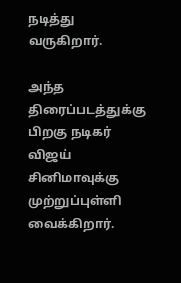நடித்து வருகிறார்.

அந்த திரைப்படத்துக்கு பிறகு நடிகர் விஜய் சினிமாவுக்கு முற்றுப்புள்ளி வைக்கிறார்.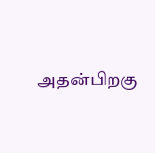அதன்பிறகு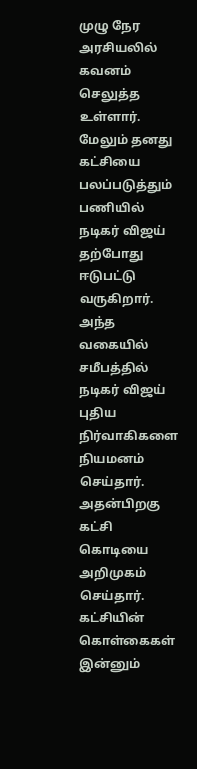முழு நேர அரசியலில் கவனம் செலுத்த உள்ளார். மேலும் தனது கட்சியை பலப்படுத்தும் பணியில் நடிகர் விஜய் தற்போது ஈடுபட்டு வருகிறார்.
அந்த வகையில் சமீபத்தில் நடிகர் விஜய் புதிய நிர்வாகிகளை நியமனம் செய்தார். அதன்பிறகு கட்சி கொடியை அறிமுகம் செய்தார். கட்சியின் கொள்கைகள் இன்னும்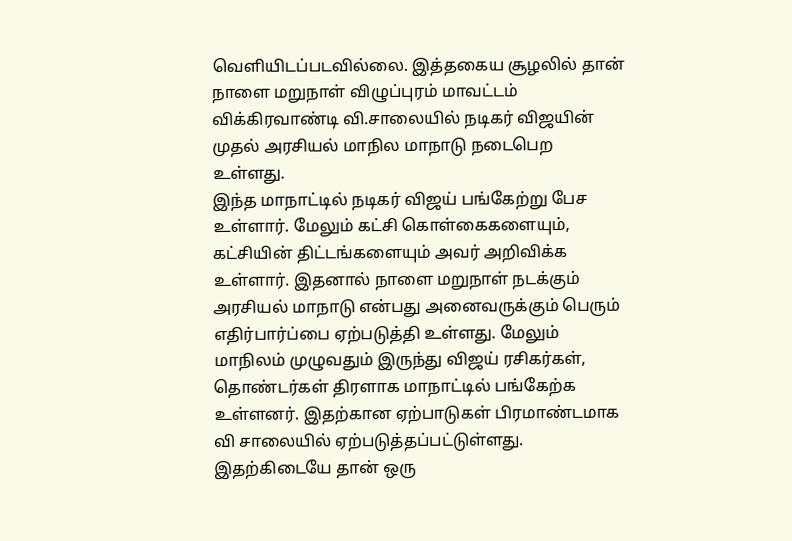வெளியிடப்படவில்லை. இத்தகைய சூழலில் தான் நாளை மறுநாள் விழுப்புரம் மாவட்டம் விக்கிரவாண்டி வி.சாலையில் நடிகர் விஜயின் முதல் அரசியல் மாநில மாநாடு நடைபெற உள்ளது.
இந்த மாநாட்டில் நடிகர் விஜய் பங்கேற்று பேச உள்ளார். மேலும் கட்சி கொள்கைகளையும், கட்சியின் திட்டங்களையும் அவர் அறிவிக்க உள்ளார். இதனால் நாளை மறுநாள் நடக்கும் அரசியல் மாநாடு என்பது அனைவருக்கும் பெரும் எதிர்பார்ப்பை ஏற்படுத்தி உள்ளது. மேலும் மாநிலம் முழுவதும் இருந்து விஜய் ரசிகர்கள், தொண்டர்கள் திரளாக மாநாட்டில் பங்கேற்க உள்ளனர். இதற்கான ஏற்பாடுகள் பிரமாண்டமாக வி சாலையில் ஏற்படுத்தப்பட்டுள்ளது.
இதற்கிடையே தான் ஒரு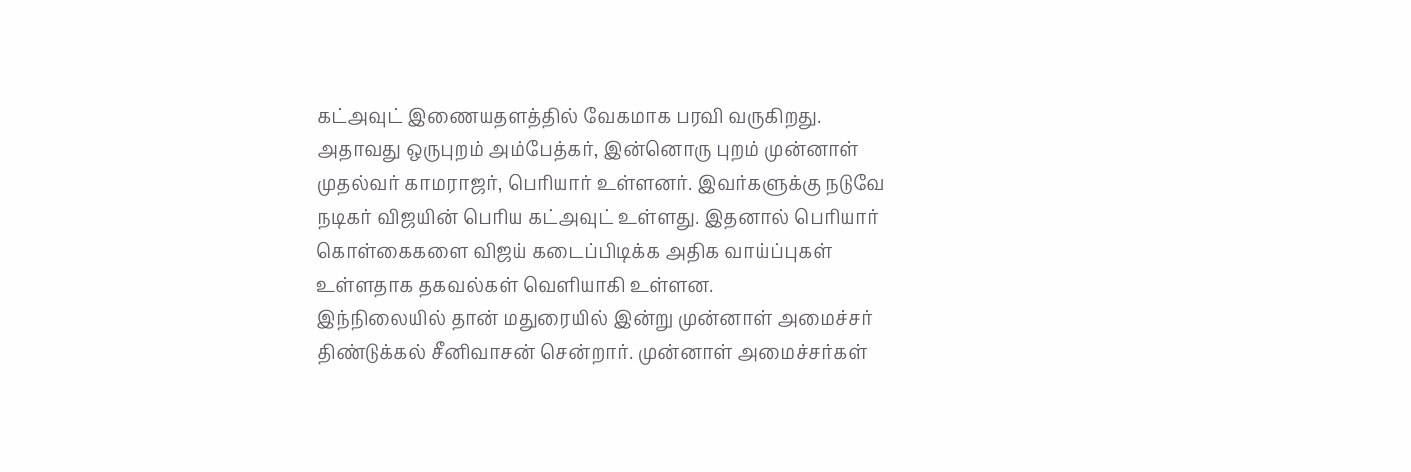கட்அவுட் இணையதளத்தில் வேகமாக பரவி வருகிறது. அதாவது ஒருபுறம் அம்பேத்கர், இன்னொரு புறம் முன்னாள் முதல்வர் காமராஜர், பெரியார் உள்ளனர். இவர்களுக்கு நடுவே நடிகர் விஜயின் பெரிய கட்அவுட் உள்ளது. இதனால் பெரியார் கொள்கைகளை விஜய் கடைப்பிடிக்க அதிக வாய்ப்புகள் உள்ளதாக தகவல்கள் வெளியாகி உள்ளன.
இந்நிலையில் தான் மதுரையில் இன்று முன்னாள் அமைச்சர் திண்டுக்கல் சீனிவாசன் சென்றார். முன்னாள் அமைச்சர்கள்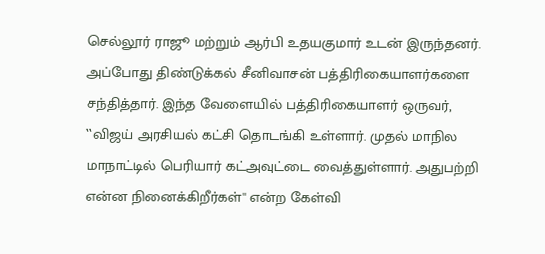செல்லூர் ராஜூ மற்றும் ஆர்பி உதயகுமார் உடன் இருந்தனர். அப்போது திண்டுக்கல் சீனிவாசன் பத்திரிகையாளர்களை சந்தித்தார். இந்த வேளையில் பத்திரிகையாளர் ஒருவர், ‛‛விஜய் அரசியல் கட்சி தொடங்கி உள்ளார். முதல் மாநில மாநாட்டில் பெரியார் கட்அவுட்டை வைத்துள்ளார். அதுபற்றி என்ன நினைக்கிறீர்கள்'' என்ற கேள்வி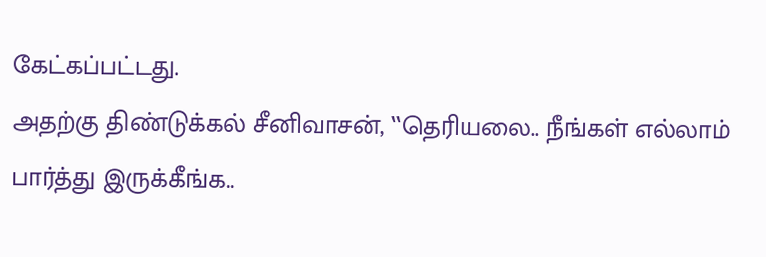கேட்கப்பட்டது.
அதற்கு திண்டுக்கல் சீனிவாசன், ‛‛தெரியலை.. நீங்கள் எல்லாம் பார்த்து இருக்கீங்க..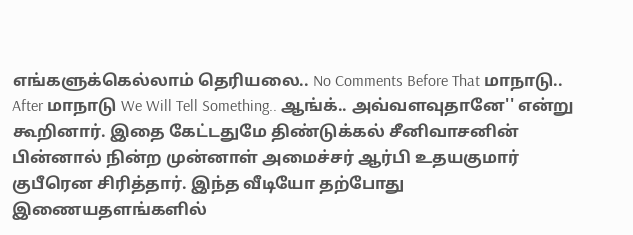எங்களுக்கெல்லாம் தெரியலை.. No Comments Before That மாநாடு.. After மாநாடு We Will Tell Something.. ஆங்க்.. அவ்வளவுதானே'' என்று கூறினார். இதை கேட்டதுமே திண்டுக்கல் சீனிவாசனின் பின்னால் நின்ற முன்னாள் அமைச்சர் ஆர்பி உதயகுமார் குபீரென சிரித்தார். இந்த வீடியோ தற்போது இணையதளங்களில்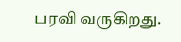பரவி வருகிறது.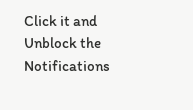Click it and Unblock the Notifications